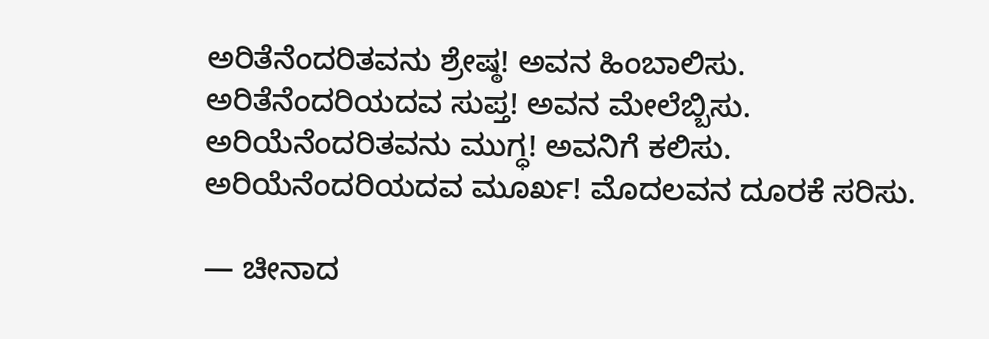ಅರಿತೆನೆಂದರಿತವನು ಶ್ರೇಷ್ಠ! ಅವನ ಹಿಂಬಾಲಿಸು.
ಅರಿತೆನೆಂದರಿಯದವ ಸುಪ್ತ! ಅವನ ಮೇಲೆಬ್ಬಿಸು.
ಅರಿಯೆನೆಂದರಿತವನು ಮುಗ್ಧ! ಅವನಿಗೆ ಕಲಿಸು.
ಅರಿಯೆನೆಂದರಿಯದವ ಮೂರ್ಖ! ಮೊದಲವನ ದೂರಕೆ ಸರಿಸು.

— ಚೀನಾದ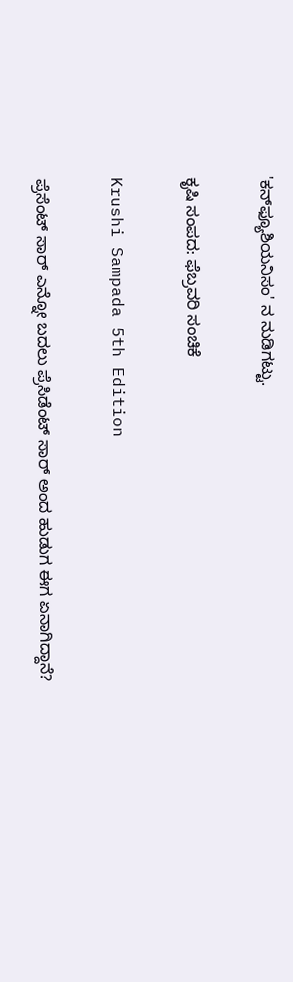'ಕನ್‍ಫ್ಯೂಶಿಯನಿಸಂ' ನ ನುಡಿಗಟ್ಟು.

ಕೃಷಿ ಸಂಪದ: ಫೆಬ್ರವರಿ ಸಂಚಿಕೆ

Krushi Sampada 5th Edition

ಪ್ರೆಸೆಂಟ್ ಸಾರ್ ಎನ್ನೋ ಬದಲು ಪ್ರೆಸಿಡೆಂಟ್ ಸಾರ್ ಅಂದ ಹುಡುಗ ಈಗ ಏನಾಗಿದ್ದಾನೆ?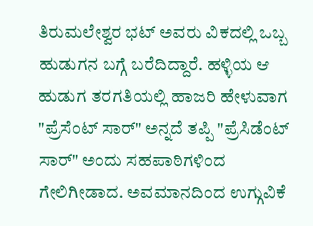ತಿರುಮಲೇಶ್ವರ ಭಟ್ ಅವರು ವಿಕದಲ್ಲಿ ಒಬ್ಬ ಹುಡುಗನ ಬಗ್ಗೆ ಬರೆದಿದ್ದಾರೆ. ಹಳ್ಳಿಯ ಆ ಹುಡುಗ ತರಗತಿಯಲ್ಲಿ ಹಾಜರಿ ಹೇಳುವಾಗ "ಪ್ರೆಸೆಂಟ್ ಸಾರ್" ಅನ್ನದೆ ತಪ್ಪಿ "ಪ್ರೆಸಿಡೆಂಟ್ ಸಾರ್" ಅಂದು ಸಹಪಾಠಿಗಳಿಂದ ಗೇಲಿಗೀಡಾದ. ಅವಮಾನದಿಂದ ಉಗ್ಗುವಿಕೆ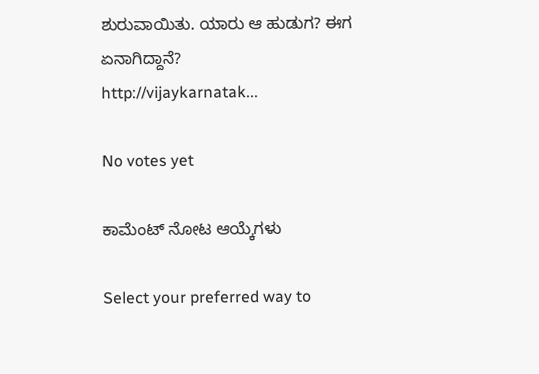ಶುರುವಾಯಿತು. ಯಾರು ಆ ಹುಡುಗ? ಈಗ ಏನಾಗಿದ್ದಾನೆ?
http://vijaykarnatak...

No votes yet

ಕಾಮೆಂಟ್ ನೋಟ ಆಯ್ಕೆಗಳು

Select your preferred way to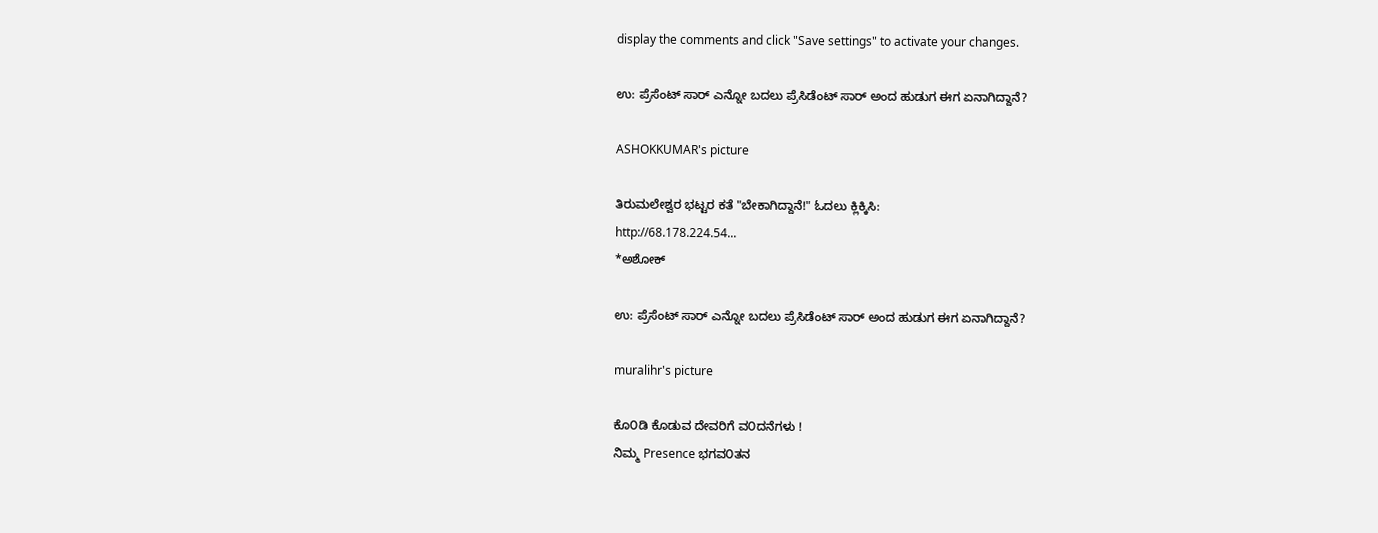display the comments and click "Save settings" to activate your changes.

ಉ: ಪ್ರೆಸೆಂಟ್ ಸಾರ್ ಎನ್ನೋ ಬದಲು ಪ್ರೆಸಿಡೆಂಟ್ ಸಾರ್ ಅಂದ ಹುಡುಗ ಈಗ ಏನಾಗಿದ್ದಾನೆ?

ASHOKKUMAR's picture

ತಿರುಮಲೇಶ್ವರ ಭಟ್ಟರ ಕತೆ "ಬೇಕಾಗಿದ್ದಾನೆ!" ಓದಲು ಕ್ಲಿಕ್ಕಿಸಿ:
http://68.178.224.54...
*ಅಶೋಕ್

ಉ: ಪ್ರೆಸೆಂಟ್ ಸಾರ್ ಎನ್ನೋ ಬದಲು ಪ್ರೆಸಿಡೆಂಟ್ ಸಾರ್ ಅಂದ ಹುಡುಗ ಈಗ ಏನಾಗಿದ್ದಾನೆ?

muralihr's picture

ಕೊ೦ಡಿ ಕೊಡುವ ದೇವರಿಗೆ ವ೦ದನೆಗಳು !
ನಿಮ್ಮ Presence ಭಗವ೦ತನ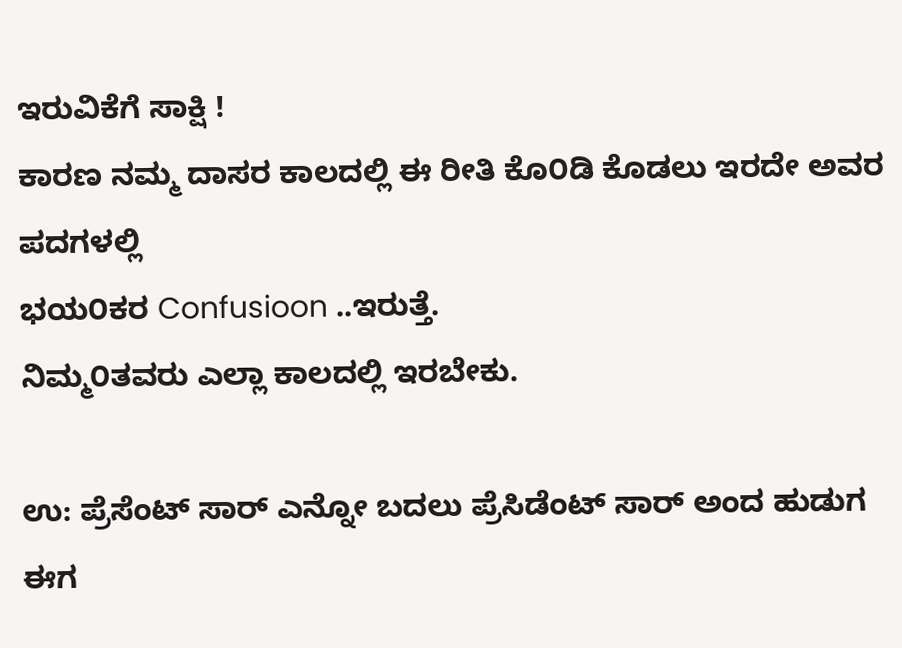ಇರುವಿಕೆಗೆ ಸಾಕ್ಷಿ !
ಕಾರಣ ನಮ್ಮ ದಾಸರ ಕಾಲದಲ್ಲಿ ಈ ರೀತಿ ಕೊ೦ಡಿ ಕೊಡಲು ಇರದೇ ಅವರ ಪದಗಳಲ್ಲಿ
ಭಯ೦ಕರ Confusioon ..ಇರುತ್ತೆ.
ನಿಮ್ಮ೦ತವರು ಎಲ್ಲಾ ಕಾಲದಲ್ಲಿ ಇರಬೇಕು.

ಉ: ಪ್ರೆಸೆಂಟ್ ಸಾರ್ ಎನ್ನೋ ಬದಲು ಪ್ರೆಸಿಡೆಂಟ್ ಸಾರ್ ಅಂದ ಹುಡುಗ ಈಗ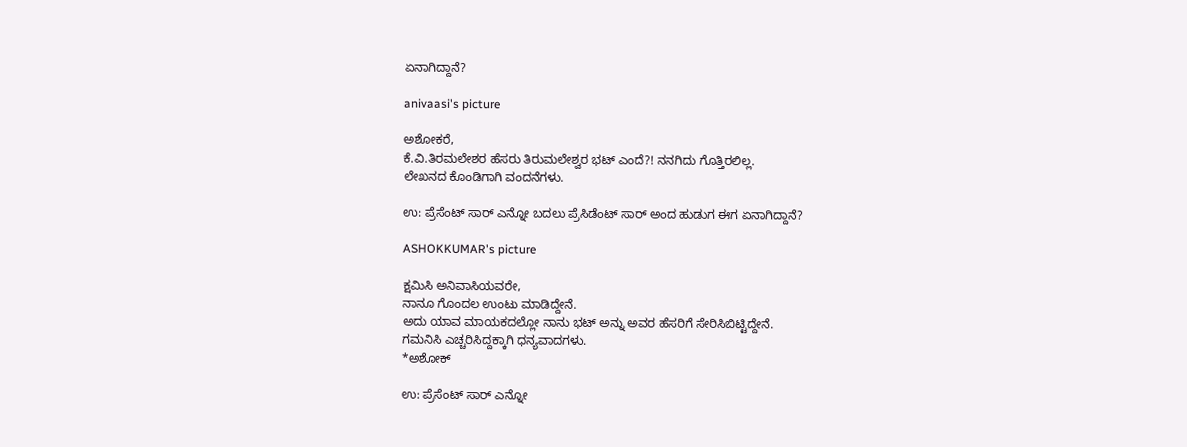ಏನಾಗಿದ್ದಾನೆ?

anivaasi's picture

ಅಶೋಕರೆ,
ಕೆ.ವಿ.ತಿರಮಲೇಶರ ಹೆಸರು ತಿರುಮಲೇಶ್ವರ ಭಟ್ ಎಂದೆ?! ನನಗಿದು ಗೊತ್ತಿರಲಿಲ್ಲ.
ಲೇಖನದ ಕೊಂಡಿಗಾಗಿ ವಂದನೆಗಳು.

ಉ: ಪ್ರೆಸೆಂಟ್ ಸಾರ್ ಎನ್ನೋ ಬದಲು ಪ್ರೆಸಿಡೆಂಟ್ ಸಾರ್ ಅಂದ ಹುಡುಗ ಈಗ ಏನಾಗಿದ್ದಾನೆ?

ASHOKKUMAR's picture

ಕ್ಷಮಿಸಿ ಅನಿವಾಸಿಯವರೇ,
ನಾನೂ ಗೊಂದಲ ಉಂಟು ಮಾಡಿದ್ದೇನೆ.
ಅದು ಯಾವ ಮಾಯಕದಲ್ಲೋ ನಾನು ಭಟ್ ಅನ್ನು ಅವರ ಹೆಸರಿಗೆ ಸೇರಿಸಿಬಿಟ್ಟಿದ್ದೇನೆ.
ಗಮನಿಸಿ ಎಚ್ಚರಿಸಿದ್ದಕ್ಕಾಗಿ ಧನ್ಯವಾದಗಳು.
*ಅಶೋಕ್

ಉ: ಪ್ರೆಸೆಂಟ್ ಸಾರ್ ಎನ್ನೋ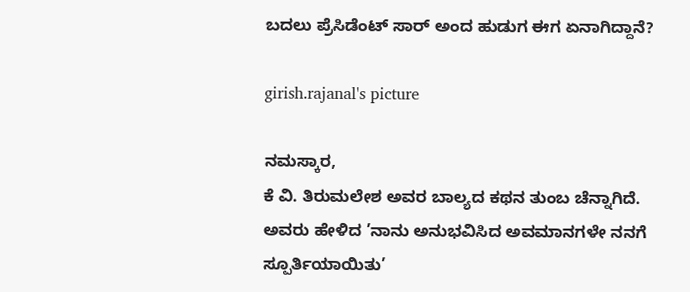ಬದಲು ಪ್ರೆಸಿಡೆಂಟ್ ಸಾರ್ ಅಂದ ಹುಡುಗ ಈಗ ಏನಾಗಿದ್ದಾನೆ?

girish.rajanal's picture

ನಮಸ್ಕಾರ,
ಕೆ ವಿ. ತಿರುಮಲೇಶ ಅವರ ಬಾಲ್ಯದ ಕಥನ ತುಂಬ ಚೆನ್ನಾಗಿದೆ. ಅವರು ಹೇಳಿದ ’ನಾನು ಅನುಭವಿಸಿದ ಅವಮಾನಗಳೇ ನನಗೆ ಸ್ಪೂರ್ತಿಯಾಯಿತು’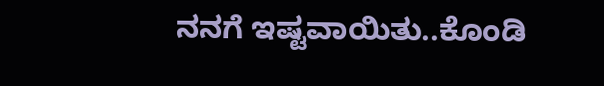ನನಗೆ ಇಷ್ಟವಾಯಿತು..ಕೊಂಡಿ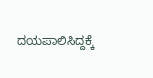ದಯಪಾಲಿಸಿದ್ದಕ್ಕೆ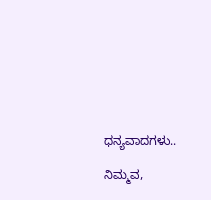ಧನ್ಯವಾದಗಳು..

ನಿಮ್ಮವ,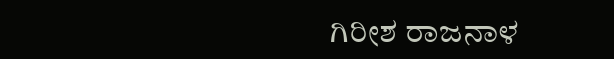ಗಿರೀಶ ರಾಜನಾಳ